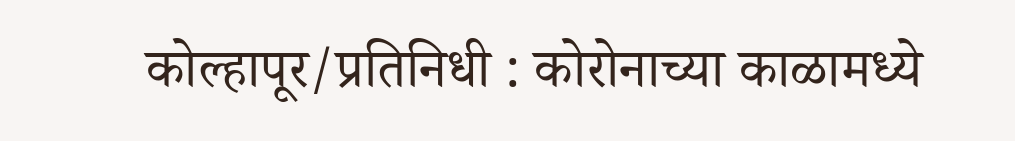कोल्हापूर/प्रतिनिधी : कोरोनाच्या काळामध्ये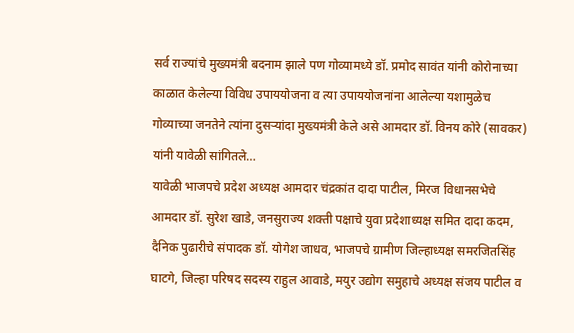सर्व राज्यांचे मुख्यमंत्री बदनाम झाले पण गोव्यामध्ये डॉ. प्रमोद सावंत यांनी कोरोनाच्या काळात केलेल्या विविध उपाययोजना व त्या उपाययोजनांना आलेल्या यशामुळेच गोव्याच्या जनतेने त्यांना दुसऱ्यांदा मुख्यमंत्री केले असे आमदार डॉ. विनय कोरे (सावकर) यांनी यावेळी सांगितले…
यावेळी भाजपचे प्रदेश अध्यक्ष आमदार चंद्रकांत दादा पाटील, मिरज विधानसभेचे आमदार डॉ. सुरेश खाडे, जनसुराज्य शक्ती पक्षाचे युवा प्रदेशाध्यक्ष समित दादा कदम, दैनिक पुढारीचे संपादक डॉ. योगेश जाधव, भाजपचे ग्रामीण जिल्हाध्यक्ष समरजितसिंह घाटगे, जिल्हा परिषद सदस्य राहुल आवाडे, मयुर उद्योग समुहाचे अध्यक्ष संजय पाटील व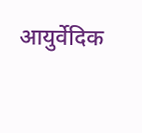आयुर्वेदिक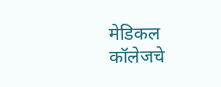मेडिकल कॉलेजचे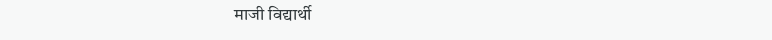माजी विद्यार्थी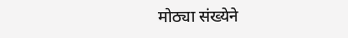मोठ्या संख्येने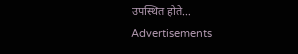उपस्थित होते…
Advertisements